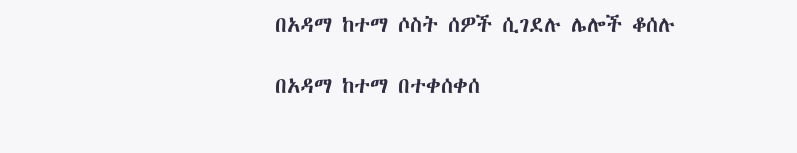በአዳማ ከተማ ሶስት ሰዎች ሲገደሉ ሌሎች ቆሰሉ

በአዳማ ከተማ በተቀሰቀሰ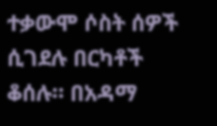ተቃውሞ ሶስት ሰዎች ሲገደሉ በርካቶች ቆሰሉ። በአዳማ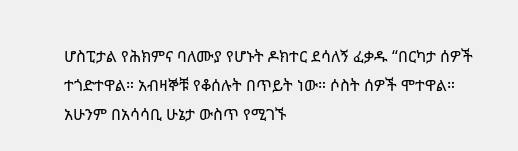ሆስፒታል የሕክምና ባለሙያ የሆኑት ዶክተር ደሳለኝ ፈቃዱ “በርካታ ሰዎች ተጎድተዋል። አብዛኞቹ የቆሰሉት በጥይት ነው። ሶስት ሰዎች ሞተዋል። አሁንም በአሳሳቢ ሁኔታ ውስጥ የሚገኙ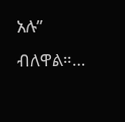አሉ” ብለዋል።…